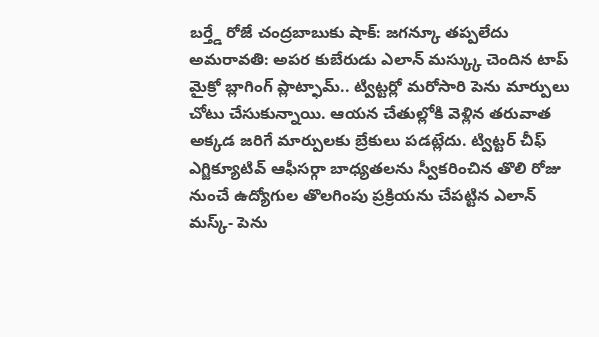బర్త్డే రోజే చంద్రబాబుకు షాక్: జగన్కూ తప్పలేదు
అమరావతి: అపర కుబేరుడు ఎలాన్ మస్క్కు చెందిన టాప్ మైక్రో బ్లాగింగ్ ప్లాట్ఫామ్.. ట్విట్టర్లో మరోసారి పెను మార్పులు చోటు చేసుకున్నాయి. ఆయన చేతుల్లోకి వెళ్లిన తరువాత అక్కడ జరిగే మార్పులకు బ్రేకులు పడట్లేదు. ట్విట్టర్ చీఫ్ ఎగ్జిక్యూటివ్ ఆఫీసర్గా బాధ్యతలను స్వీకరించిన తొలి రోజు నుంచే ఉద్యోగుల తొలగింపు ప్రక్రియను చేపట్టిన ఎలాన్ మస్క్- పెను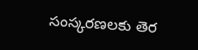సంస్కరణలకు తెర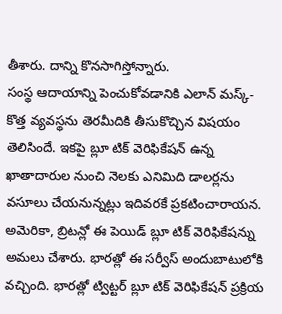తీశారు. దాన్ని కొనసాగిస్తోన్నారు.
సంస్థ ఆదాయాన్ని పెంచుకోవడానికి ఎలాన్ మస్క్- కొత్త వ్యవస్థను తెరమీదికి తీసుకొచ్చిన విషయం తెలిసిందే. ఇకపై బ్లూ టిక్ వెరిఫికేషన్ ఉన్న ఖాతాదారుల నుంచి నెలకు ఎనిమిది డాలర్లను వసూలు చేయనున్నట్లు ఇదివరకే ప్రకటించారాయన. అమెరికా, బ్రిటన్లో ఈ పెయిడ్ బ్లూ టిక్ వెరిఫికేషన్ను అమలు చేశారు. భారత్లో ఈ సర్వీస్ అందుబాటులోకి వచ్చింది. భారత్లో ట్విట్టర్ బ్లూ టిక్ వెరిఫికేషన్ ప్రక్రియ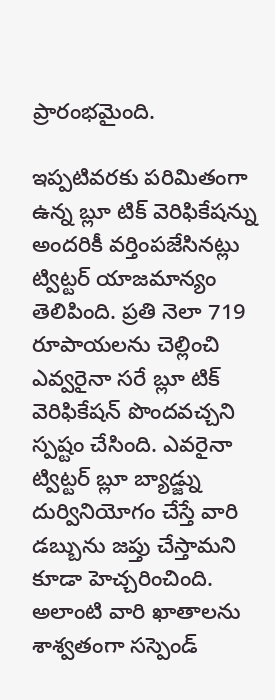ప్రారంభమైంది.

ఇప్పటివరకు పరిమితంగా ఉన్న బ్లూ టిక్ వెరిఫికేషన్ను అందరికీ వర్తింపజేసినట్లు ట్విట్టర్ యాజమాన్యం తెలిపింది. ప్రతి నెలా 719 రూపాయలను చెల్లించి ఎవ్వరైనా సరే బ్లూ టిక్ వెరిఫికేషన్ పొందవచ్చని స్పష్టం చేసింది. ఎవరైనా ట్విట్టర్ బ్లూ బ్యాడ్జ్ను దుర్వినియోగం చేస్తే వారి డబ్బును జప్తు చేస్తామని కూడా హెచ్చరించింది. అలాంటి వారి ఖాతాలను శాశ్వతంగా సస్పెండ్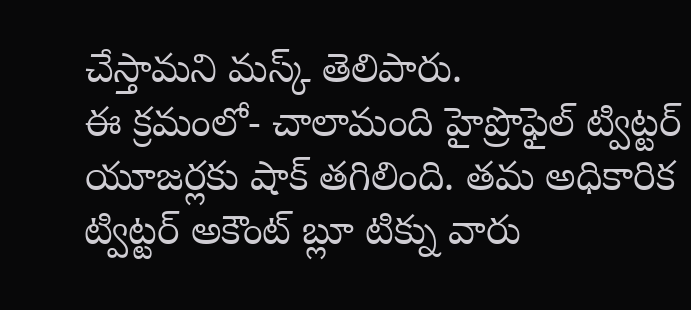చేస్తామని మస్క్ తెలిపారు.
ఈ క్రమంలో- చాలామంది హైప్రొఫైల్ ట్విట్టర్ యూజర్లకు షాక్ తగిలింది. తమ అధికారిక ట్విట్టర్ అకౌంట్ బ్లూ టిక్ను వారు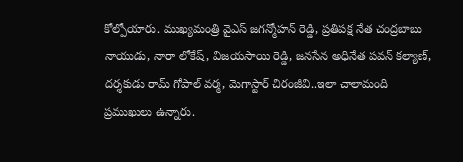కోల్పోయారు. ముఖ్యమంత్రి వైఎస్ జగన్మోహన్ రెడ్డి, ప్రతిపక్ష నేత చంద్రబాబు నాయుడు, నారా లోకేష్, విజయసాయి రెడ్డి, జనసేన అధినేత పవన్ కల్యాణ్, దర్శకుడు రామ్ గోపాల్ వర్మ, మెగాస్టార్ చిరంజీవి..ఇలా చాలామంది ప్రముఖులు ఉన్నారు.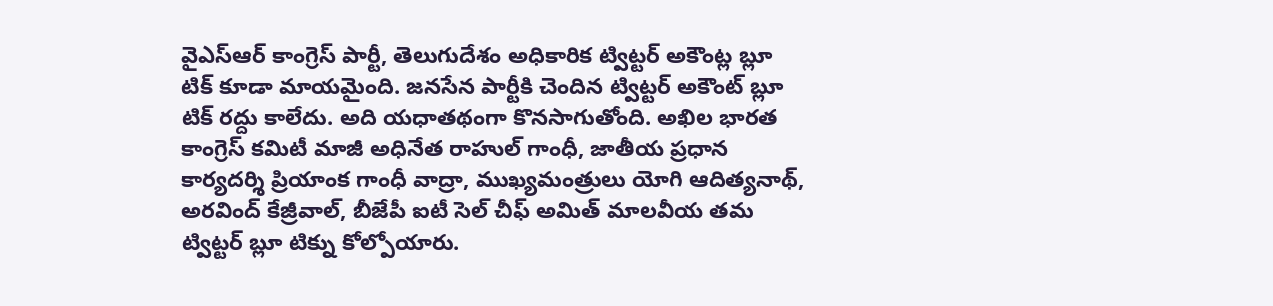వైఎస్ఆర్ కాంగ్రెస్ పార్టీ, తెలుగుదేశం అధికారిక ట్విట్టర్ అకౌంట్ల బ్లూ టిక్ కూడా మాయమైంది. జనసేన పార్టీకి చెందిన ట్విట్టర్ అకౌంట్ బ్లూ టిక్ రద్దు కాలేదు. అది యధాతథంగా కొనసాగుతోంది. అఖిల భారత కాంగ్రెస్ కమిటీ మాజీ అధినేత రాహుల్ గాంధీ, జాతీయ ప్రధాన కార్యదర్శి ప్రియాంక గాంధీ వాద్రా, ముఖ్యమంత్రులు యోగి ఆదిత్యనాథ్, అరవింద్ కేజ్రీవాల్, బీజేపీ ఐటీ సెల్ చీఫ్ అమిత్ మాలవీయ తమ ట్విట్టర్ బ్లూ టిక్ను కోల్పోయారు.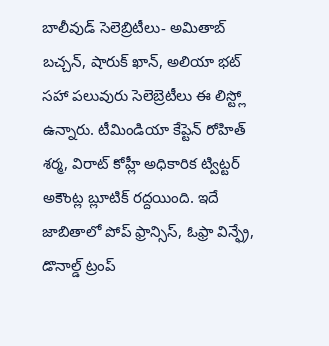బాలీవుడ్ సెలెబ్రిటీలు- అమితాబ్ బచ్చన్, షారుక్ ఖాన్, అలియా భట్ సహా పలువురు సెలెబ్రెటీలు ఈ లిస్ట్లో ఉన్నారు. టీమిండియా కేప్టెన్ రోహిత్ శర్మ, విరాట్ కోహ్లీ అధికారిక ట్విట్టర్ అకౌంట్ల బ్లూటిక్ రద్దయింది. ఇదే జాబితాలో పోప్ ఫ్రాన్సిస్, ఓఫ్రా విన్ఫ్రే, డొనాల్డ్ ట్రంప్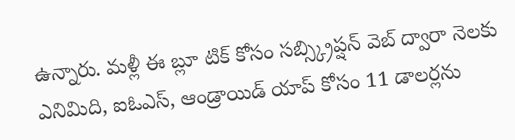ఉన్నారు. మళ్లీ ఈ బ్లూ టిక్ కోసం సబ్స్క్రిప్షన్ వెబ్ ద్వారా నెలకు ఎనిమిది, ఐఓఎస్, ఆండ్రాయిడ్ యాప్ కోసం 11 డాలర్లను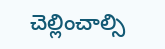చెల్లించాల్సి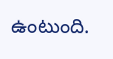ఉంటుంది.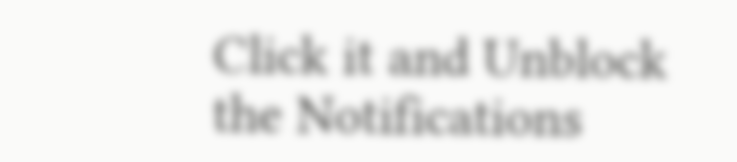Click it and Unblock the Notifications